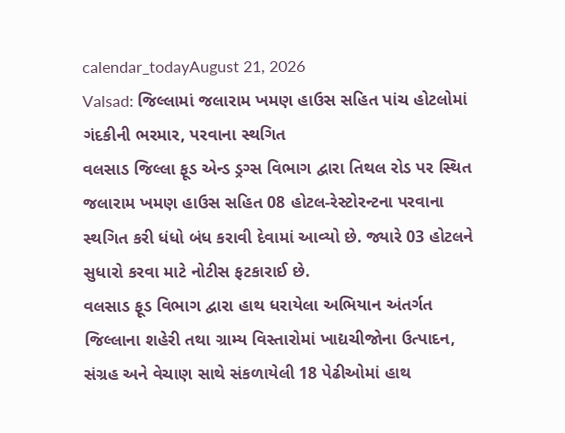calendar_todayAugust 21, 2026
Valsad: જિલ્લામાં જલારામ ખમણ હાઉસ સહિત પાંચ હોટલોમાં ગંદકીની ભરમાર, પરવાના સ્થગિત
વલસાડ જિલ્લા ફૂડ એન્ડ ડ્રગ્સ વિભાગ દ્વારા તિથલ રોડ પર સ્થિત જલારામ ખમણ હાઉસ સહિત 08 હોટલ-રેસ્ટોરન્ટના પરવાના સ્થગિત કરી ધંધો બંધ કરાવી દેવામાં આવ્યો છે. જ્યારે 03 હોટલને સુધારો કરવા માટે નોટીસ ફટકારાઈ છે.
વલસાડ ફૂડ વિભાગ દ્વારા હાથ ધરાયેલા અભિયાન અંતર્ગત જિલ્લાના શહેરી તથા ગ્રામ્ય વિસ્તારોમાં ખાદ્યચીજોના ઉત્પાદન, સંગ્રહ અને વેચાણ સાથે સંકળાયેલી 18 પેઢીઓમાં હાથ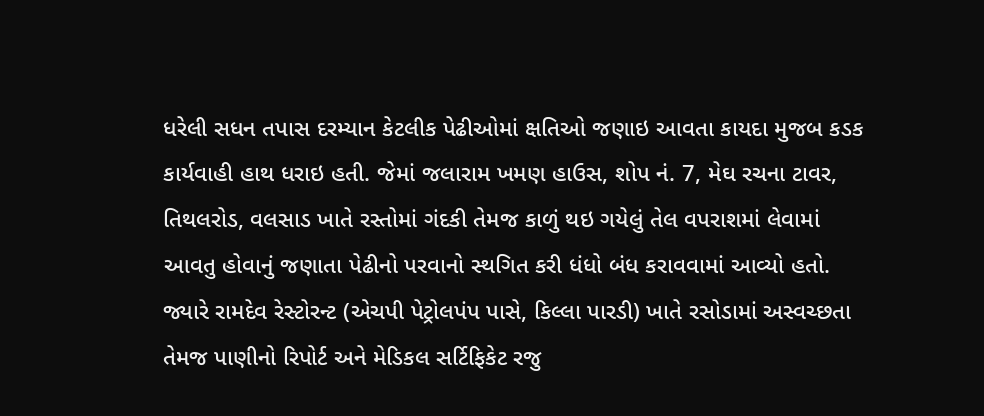ધરેલી સધન તપાસ દરમ્યાન કેટલીક પેઢીઓમાં ક્ષતિઓ જણાઇ આવતા કાયદા મુજબ કડક કાર્યવાહી હાથ ધરાઇ હતી. જેમાં જલારામ ખમણ હાઉસ, શોપ નં. 7, મેઘ રચના ટાવર, તિથલરોડ, વલસાડ ખાતે રસ્તોમાં ગંદકી તેમજ કાળું થઇ ગયેલું તેલ વપરાશમાં લેવામાં આવતુ હોવાનું જણાતા પેઢીનો પરવાનો સ્થગિત કરી ધંધો બંધ કરાવવામાં આવ્યો હતો. જ્યારે રામદેવ રેસ્ટોરન્ટ (એચપી પેટ્રોલપંપ પાસે, કિલ્લા પારડી) ખાતે રસોડામાં અસ્વચ્છતા તેમજ પાણીનો રિપોર્ટ અને મેડિકલ સર્ટિફિકેટ રજુ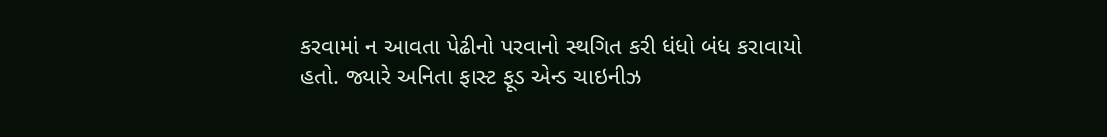કરવામાં ન આવતા પેઢીનો પરવાનો સ્થગિત કરી ધંધો બંધ કરાવાયો હતો. જ્યારે અનિતા ફાસ્ટ ફૂડ એન્ડ ચાઇનીઝ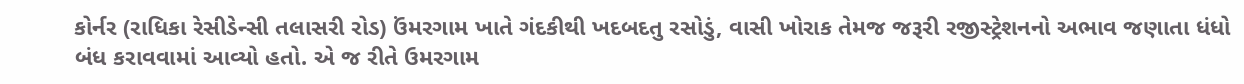કોર્નર (રાધિકા રેસીડેન્સી તલાસરી રોડ) ઉંમરગામ ખાતે ગંદકીથી ખદબદતુ રસોડું, વાસી ખોરાક તેમજ જરૂરી રજીસ્ટ્રેશનનો અભાવ જણાતા ધંધો બંધ કરાવવામાં આવ્યો હતો. એ જ રીતે ઉમરગામ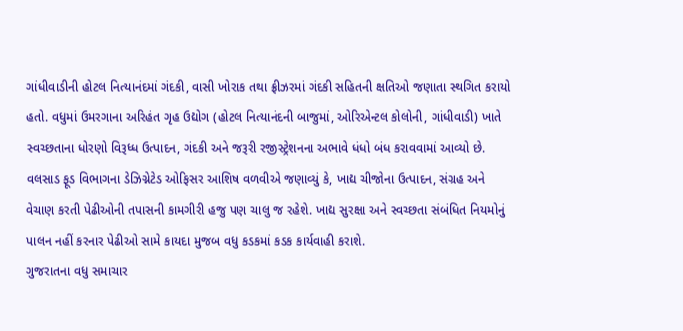ગાંધીવાડીની હોટલ નિત્યાનંદમાં ગંદકી, વાસી ખોરાક તથા ફ્રીઝરમાં ગંદકી સહિતની ક્ષતિઓ જણાતા સ્થગિત કરાયો હતો. વધુમાં ઉમરગાના અરિહંત ગૃહ ઉદ્યોગ (હોટલ નિત્યાનંદની બાજુમાં, ઓરિએન્ટલ કોલોની, ગાંધીવાડી) ખાતે સ્વચ્છતાના ધોરણો વિરૂધ્ધ ઉત્પાદન, ગંદકી અને જરૂરી રજીસ્ટ્રેશનના અભાવે ધંધો બંધ કરાવવામાં આવ્યો છે.
વલસાડ ફૂડ વિભાગના ડેઝિગ્નેટેડ ઓફિસર આશિષ વળવીએ જણાવ્યું કે, ખાદ્ય ચીજોના ઉત્પાદન, સંગ્રહ અને વેચાણ કરતી પેઢીઓની તપાસની કામગીરી હજુ પણ ચાલુ જ રહેશે. ખાદ્ય સુરક્ષા અને સ્વચ્છતા સંબંધિત નિયમોનું પાલન નહીં કરનાર પેઢીઓ સામે કાયદા મુજબ વધુ કડકમાં કડક કાર્યવાહી કરાશે.
ગુજરાતના વધુ સમાચાર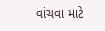વાંચવા માટે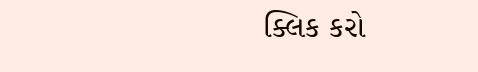ક્લિક કરો